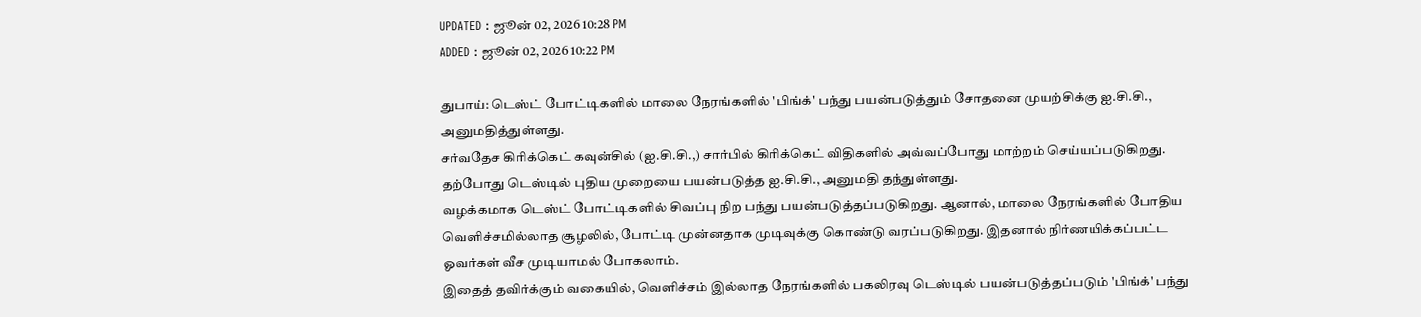UPDATED : ஜூன் 02, 2026 10:28 PM
ADDED : ஜூன் 02, 2026 10:22 PM

துபாய்: டெஸ்ட் போட்டிகளில் மாலை நேரங்களில் 'பிங்க்' பந்து பயன்படுத்தும் சோதனை முயற்சிக்கு ஐ.சி.சி., அனுமதித்துள்ளது.
சர்வதேச கிரிக்கெட் கவுன்சில் (ஐ.சி.சி.,) சார்பில் கிரிக்கெட் விதிகளில் அவ்வப்போது மாற்றம் செய்யப்படுகிறது. தற்போது டெஸ்டில் புதிய முறையை பயன்படுத்த ஐ.சி.சி., அனுமதி தந்துள்ளது.
வழக்கமாக டெஸ்ட் போட்டிகளில் சிவப்பு நிற பந்து பயன்படுத்தப்படுகிறது. ஆனால், மாலை நேரங்களில் போதிய வெளிச்சமில்லாத சூழலில், போட்டி முன்னதாக முடிவுக்கு கொண்டு வரப்படுகிறது. இதனால் நிர்ணயிக்கப்பட்ட ஓவர்கள் வீச முடியாமல் போகலாம்.
இதைத் தவிர்க்கும் வகையில், வெளிச்சம் இல்லாத நேரங்களில் பகலிரவு டெஸ்டில் பயன்படுத்தப்படும் 'பிங்க்' பந்து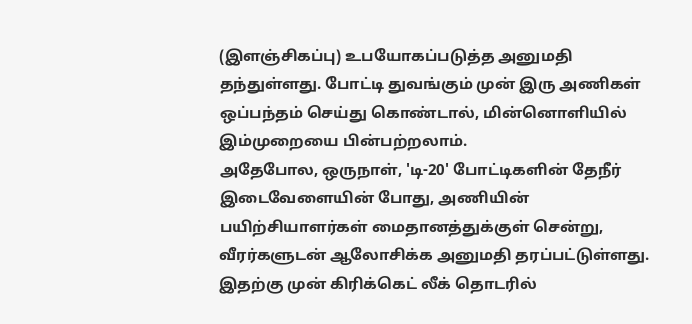(இளஞ்சிகப்பு) உபயோகப்படுத்த அனுமதி தந்துள்ளது. போட்டி துவங்கும் முன் இரு அணிகள் ஒப்பந்தம் செய்து கொண்டால், மின்னொளியில் இம்முறையை பின்பற்றலாம்.
அதேபோல, ஒருநாள், 'டி-20' போட்டிகளின் தேநீர் இடைவேளையின் போது, அணியின் பயிற்சியாளர்கள் மைதானத்துக்குள் சென்று, வீரர்களுடன் ஆலோசிக்க அனுமதி தரப்பட்டுள்ளது. இதற்கு முன் கிரிக்கெட் லீக் தொடரில்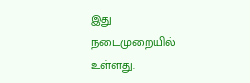இது நடைமுறையில் உள்ளது.